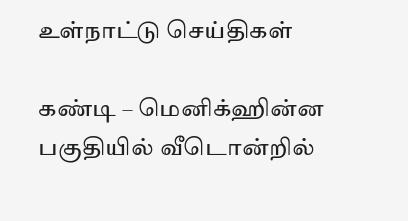உள்நாட்டு செய்திகள்

கண்டி – மெனிக்ஹின்ன பகுதியில் வீடொன்றில்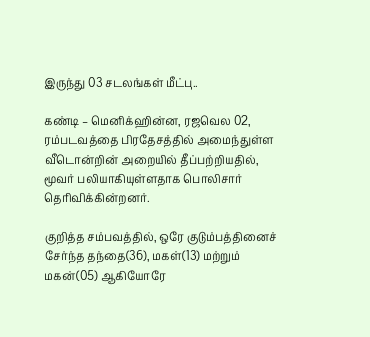இருந்து 03 சடலங்கள் மீட்பு..

கண்டி – மெனிக்ஹின்ன, ரஜவெல 02, ரம்படவத்தை பிரதேசத்தில் அமைந்துள்ள வீடொன்றின் அறையில் தீப்பற்றியதில், மூவர் பலியாகியுள்ளதாக பொலிசார் தெரிவிக்கின்றனர்.

குறித்த சம்பவத்தில், ஒரே குடும்பத்தினைச் சேர்ந்த தந்தை(36), மகள்(13) மற்றும் மகன்(05) ஆகியோரே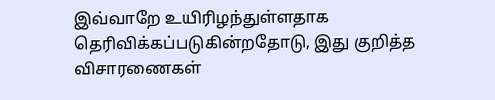இவ்வாறே உயிரிழந்துள்ளதாக தெரிவிக்கப்படுகின்றதோடு, இது குறித்த விசாரணைகள்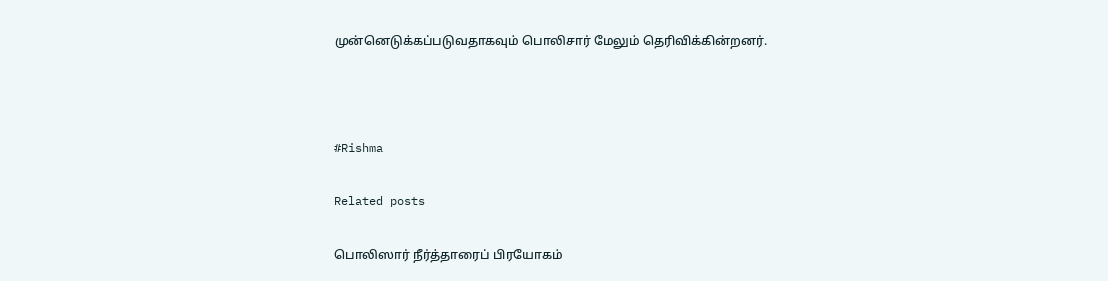முன்னெடுக்கப்படுவதாகவும் பொலிசார் மேலும் தெரிவிக்கின்றனர்.



#Rishma

Related posts

பொலிஸார் நீர்த்தாரைப் பிரயோகம்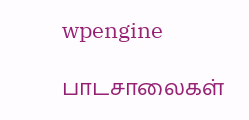wpengine

பாடசாலைகள்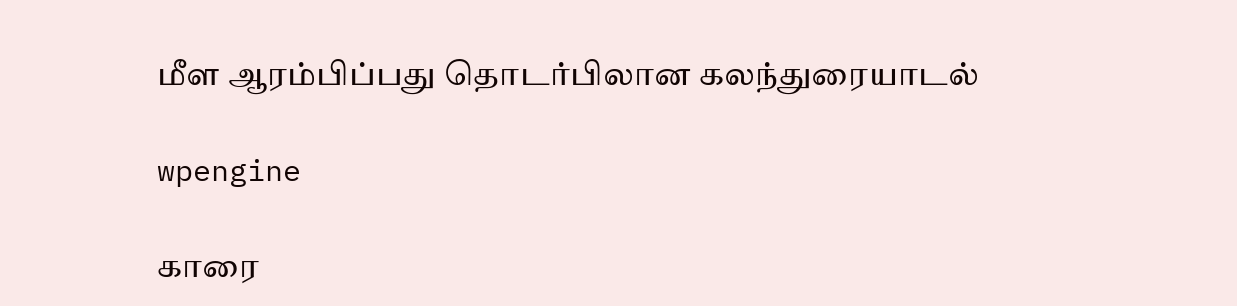மீள ஆரம்பிப்பது தொடர்பிலான கலந்துரையாடல்

wpengine

காரை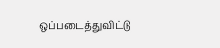ஒப்படைத்துவிட்டு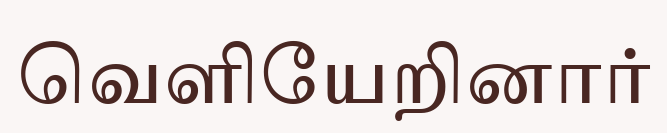வெளியேறினார்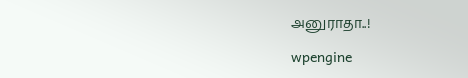அனுராதா..!

wpengine